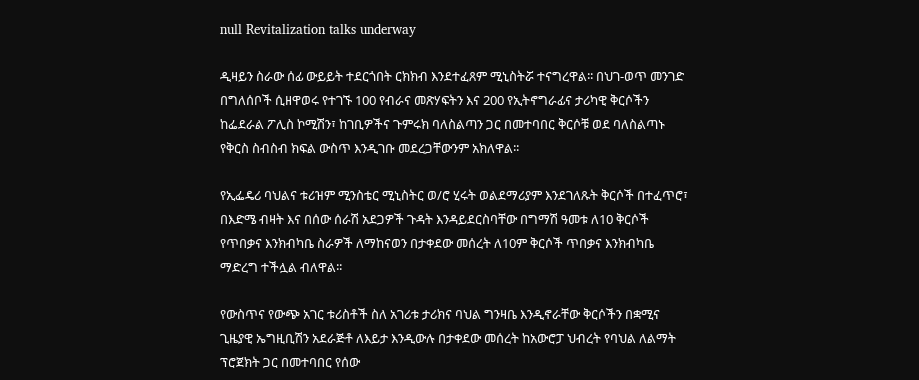null Revitalization talks underway

ዲዛይን ስራው ሰፊ ውይይት ተደርጎበት ርክክብ እንደተፈጸም ሚኒስትሯ ተናግረዋል፡፡ በህገ-ወጥ መንገድ በግለሰቦች ሲዘዋወሩ የተገኙ 100 የብራና መጽሃፍትን እና 200 የኢትኖግራፊና ታሪካዊ ቅርሶችን ከፌደራል ፖሊስ ኮሚሽን፣ ከገቢዎችና ጉምሩክ ባለስልጣን ጋር በመተባበር ቅርሶቹ ወደ ባለስልጣኑ የቅርስ ስብስብ ክፍል ውስጥ እንዲገቡ መደረጋቸውንም አክለዋል፡፡

የኢፌዴሪ ባህልና ቱሪዝም ሚንስቴር ሚኒስትር ወ/ሮ ሂሩት ወልደማሪያም እንደገለጹት ቅርሶች በተፈጥሮ፣ በእድሜ ብዛት እና በሰው ሰራሽ አደጋዎች ጉዳት እንዳይደርስባቸው በግማሽ ዓመቱ ለ10 ቅርሶች የጥበቃና እንክብካቤ ስራዎች ለማከናወን በታቀደው መሰረት ለ10ም ቅርሶች ጥበቃና እንክብካቤ ማድረግ ተችሏል ብለዋል፡፡

የውስጥና የውጭ አገር ቱሪስቶች ስለ አገሪቱ ታሪክና ባህል ግንዛቤ እንዲኖራቸው ቅርሶችን በቋሚና ጊዜያዊ ኤግዚቢሽን አደራጅቶ ለእይታ እንዲውሉ በታቀደው መሰረት ከአውሮፓ ህብረት የባህል ለልማት ፕሮጀክት ጋር በመተባበር የሰው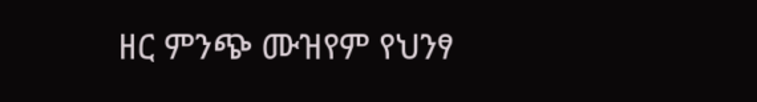ዘር ምንጭ ሙዝየም የህንፃ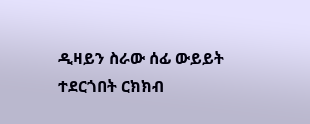ዲዛይን ስራው ሰፊ ውይይት ተደርጎበት ርክክብ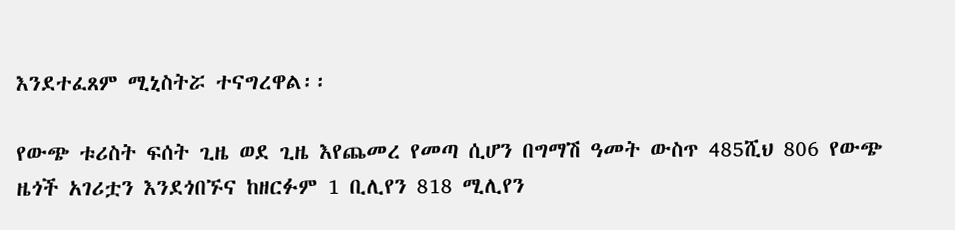እንደተፈጸም ሚኒስትሯ ተናግረዋል፡፡

የውጭ ቱሪስት ፍሰት ጊዜ ወደ ጊዜ እየጨመረ የመጣ ሲሆን በግማሽ ዓመት ውስጥ 485ሺህ 806 የውጭ ዜጎች አገሪቷን እንደጎበኙና ከዘርፉም 1 ቢሊየን 818 ሚሊየን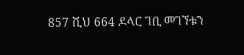857 ሺህ 664 ዶላር ገቢ መገኘቱን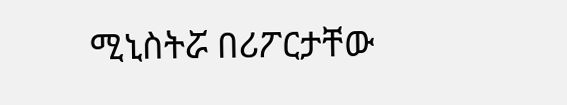ሚኒስትሯ በሪፖርታቸው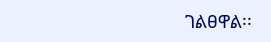ገልፀዋል፡፡